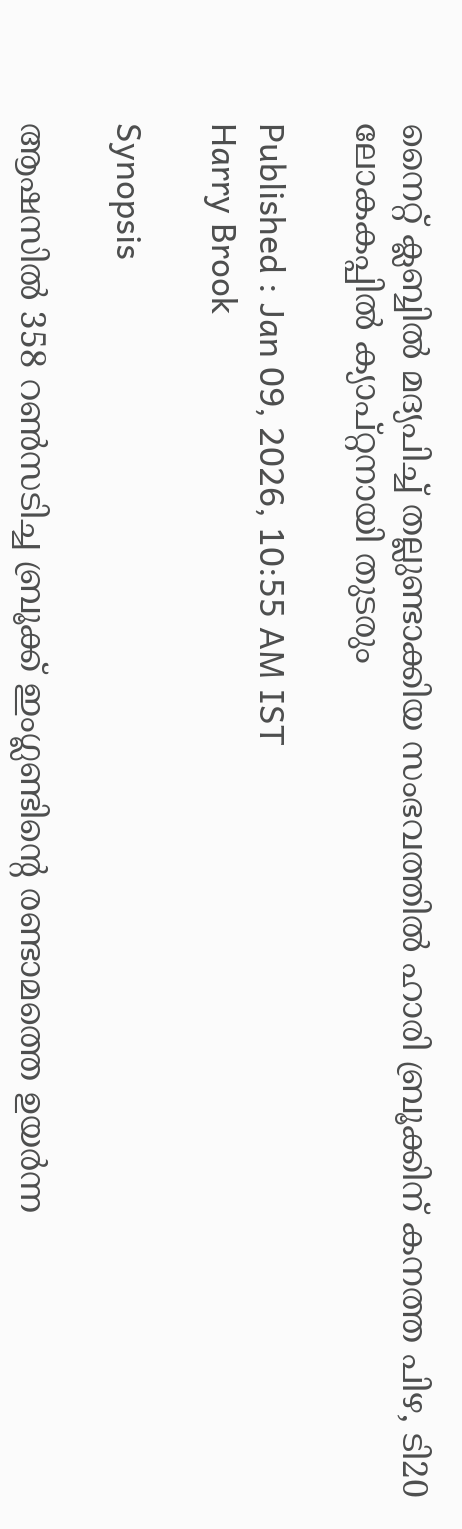നൈറ്റ് ക്ലബ്ബില്‍ മദ്യപിച്ച് തല്ലുണ്ടാക്കിയ സംഭവത്തില്‍ ഹാരി ബ്രൂക്കിന് കനത്ത പിഴ, ടി20 ലോകകപ്പില്‍ ക്യാപ്റ്റനായി തുടരും

Published : Jan 09, 2026, 10:55 AM IST
Harry Brook

Synopsis

ആഷസില്‍ 358 റണ്‍സടിച്ച ബ്രൂക്ക് ഇംഗ്ലണ്ടിന്‍റെ രണ്ടാമത്തെ ഉയര്‍ന്ന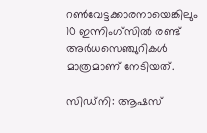റണ്‍വേട്ടക്കാരനായെങ്കിലും 10 ഇന്നിംഗ്സില്‍ രണ്ട് അര്‍ധസെഞ്ചുറികള്‍ മാത്രമാണ് നേടിയത്.

സിഡ്നി: ആഷസ്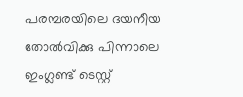പരമ്പരയിലെ ദയനീയ തോൽവിക്കു പിന്നാലെ ഇംഗ്ലണ്ട് ടെസ്റ്റ്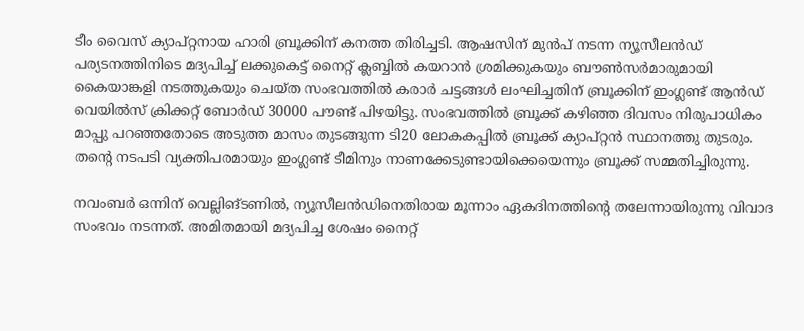ടീം വൈസ് ക്യാപ്റ്റനായ ഹാരി ബ്രൂക്കിന് കനത്ത തിരിച്ചടി. ആഷസിന്‌ മുൻപ് നടന്ന ന്യൂസീലൻഡ് പര്യടനത്തിനിടെ മദ്യപിച്ച് ലക്കുകെട്ട് നൈറ്റ് ക്ലബ്ബിൽ കയറാൻ ശ്രമിക്കുകയും ബൗണ്‍സര്‍മാരുമായി കൈയാങ്കളി നടത്തുകയും ചെയ്ത സംഭവത്തില്‍ കരാർ ചട്ടങ്ങൾ ലംഘിച്ചതിന് ബ്രൂക്കിന് ഇംഗ്ലണ്ട് ആന്‍ഡ് വെയില്‍സ് ക്രിക്കറ്റ് ബോര്‍ഡ് 30000 പൗണ്ട് പിഴയിട്ടു. സംഭവത്തില്‍ ബ്രൂക്ക് കഴിഞ്ഞ ദിവസം നിരുപാധികം മാപ്പു പറഞ്ഞതോടെ അടുത്ത മാസം തുടങ്ങുന്ന ടി20 ലോകകപ്പില്‍ ബ്രൂക്ക് ക്യാപ്റ്റൻ സ്ഥാനത്തു തുടരും. തന്‍റെ നടപടി വ്യക്തിപരമായും ഇംഗ്ലണ്ട് ടീമിനും നാണക്കേടുണ്ടായിക്കെയെന്നും ബ്രൂക്ക് സമ്മതിച്ചിരുന്നു.

നവംബർ ഒന്നിന് വെല്ലിങ്ടണിൽ, ന്യൂസീലൻഡിനെതിരായ മൂന്നാം ഏകദിനത്തിന്‍റെ തലേന്നായിരുന്നു വിവാദ സംഭവം നടന്നത്. അമിതമായി മദ്യപിച്ച ശേഷം നൈറ്റ്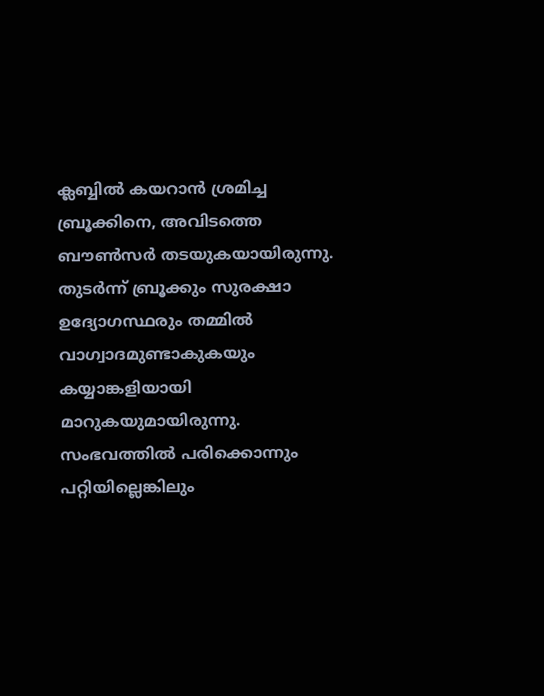ക്ലബ്ബിൽ കയറാൻ ശ്രമിച്ച ബ്രൂക്കിനെ, അവിടത്തെ ബൗൺസർ തടയുകയായിരുന്നു. തുടർന്ന് ബ്രൂക്കും സുരക്ഷാ ഉദ്യോഗസ്ഥരും തമ്മിൽ വാഗ്വാദമുണ്ടാകുകയും കയ്യാങ്കളിയായി മാറുകയുമായിരുന്നു. സംഭവത്തില്‍ പരിക്കൊന്നും പറ്റിയില്ലെങ്കിലും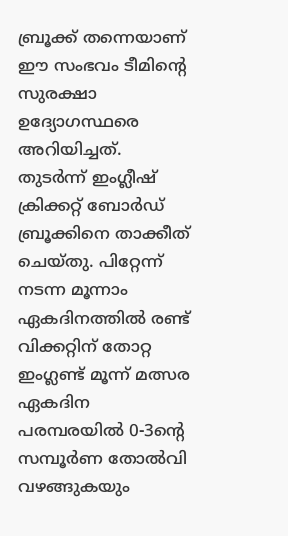ബ്രൂക്ക് തന്നെയാണ് ഈ സംഭവം ടീമിന്‍റെ സുരക്ഷാ ഉദ്യോഗസ്ഥരെ അറിയിച്ചത്. തുടര്‍ന്ന് ഇംഗ്ലീഷ് ക്രിക്കറ്റ് ബോർഡ് ബ്രൂക്കിനെ താക്കീത് ചെയ്തു. പിറ്റേന്ന് നടന്ന മൂന്നാം ഏകദിനത്തില്‍ രണ്ട് വിക്കറ്റിന് തോറ്റ ഇംഗ്ലണ്ട് മൂന്ന് മത്സര ഏകദിന പരമ്പരയില്‍ 0-3ന്‍റെ സമ്പൂര്‍ണ തോല്‍വി വഴങ്ങുകയും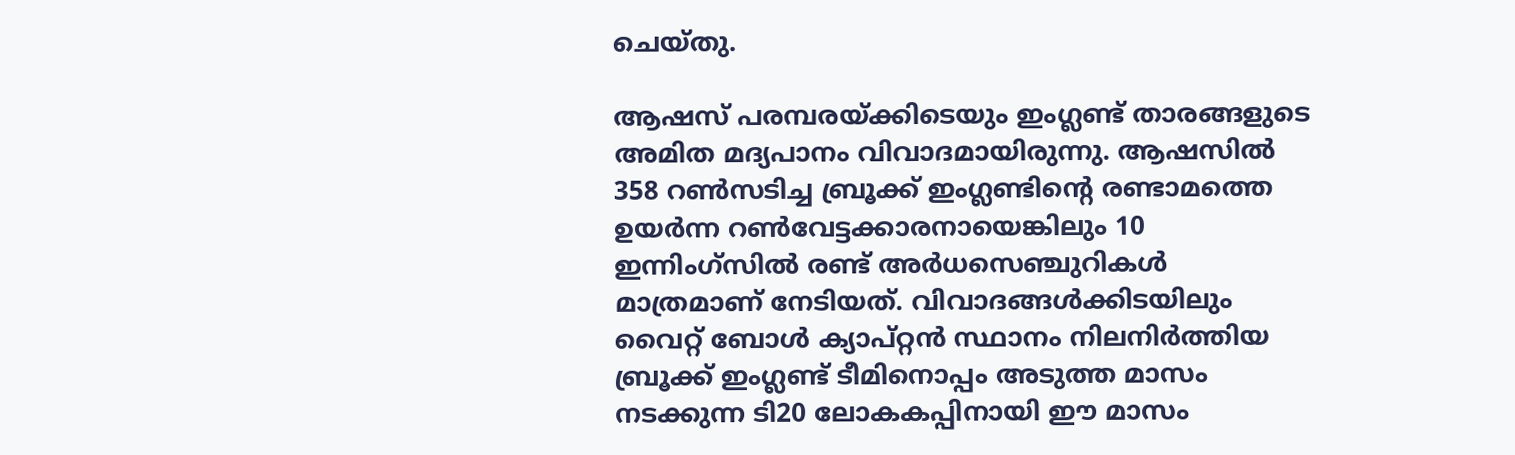ചെയ്തു.

ആഷസ് പരമ്പരയ്ക്കിടെയും ഇംഗ്ലണ്ട് താരങ്ങളുടെ അമിത മദ്യപാനം വിവാദമായിരുന്നു. ആഷസില്‍ 358 റണ്‍സടിച്ച ബ്രൂക്ക് ഇംഗ്ലണ്ടിന്‍റെ രണ്ടാമത്തെ ഉയര്‍ന്ന റണ്‍വേട്ടക്കാരനായെങ്കിലും 10 ഇന്നിംഗ്സില്‍ രണ്ട് അര്‍ധസെഞ്ചുറികള്‍ മാത്രമാണ് നേടിയത്. വിവാദങ്ങള്‍ക്കിടയിലും വൈറ്റ് ബോള്‍ ക്യാപ്റ്റൻ സ്ഥാനം നിലനിര്‍ത്തിയ ബ്രൂക്ക് ഇംഗ്ലണ്ട് ടീമിനൊപ്പം അടുത്ത മാസം നടക്കുന്ന ടി20 ലോകകപ്പിനായി ഈ മാസം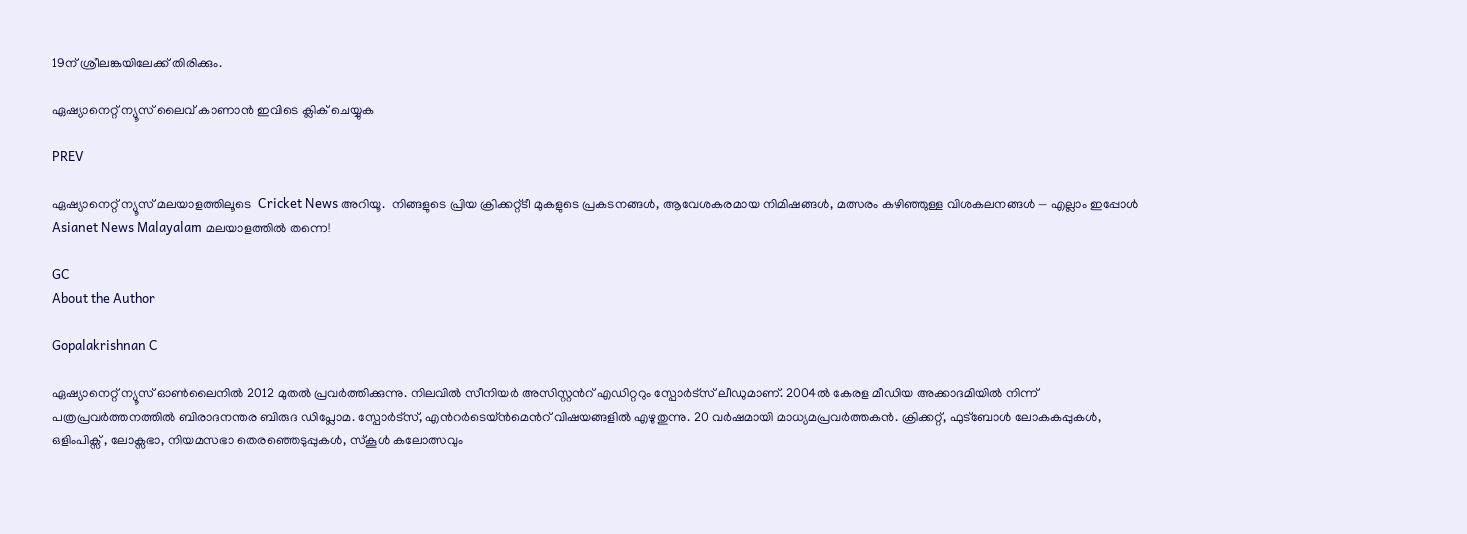19ന് ശ്രീലങ്കയിലേക്ക് തിരിക്കും.

ഏഷ്യാനെറ്റ് ന്യൂസ് ലൈവ് കാണാന്‍ ഇവിടെ ക്ലിക് ചെയ്യുക

PREV

ഏഷ്യാനെറ്റ് ന്യൂസ് മലയാളത്തിലൂടെ  Cricket News അറിയൂ.  നിങ്ങളുടെ പ്രിയ ക്രിക്കറ്റ്ടീ മുകളുടെ പ്രകടനങ്ങൾ, ആവേശകരമായ നിമിഷങ്ങൾ, മത്സരം കഴിഞ്ഞുള്ള വിശകലനങ്ങൾ — എല്ലാം ഇപ്പോൾ Asianet News Malayalam മലയാളത്തിൽ തന്നെ!

GC
About the Author

Gopalakrishnan C

ഏഷ്യാനെറ്റ് ന്യൂസ് ഓണ്‍ലൈനില്‍ 2012 മുതല്‍ പ്രവര്‍ത്തിക്കുന്നു. നിലവില്‍ സീനിയര്‍ അസിസ്റ്റന്‍റ് എഡിറ്ററും സ്പോർട്സ് ലീഡുമാണ്. 2004ൽ കേരള മീഡിയ അക്കാദമിയില്‍ നിന്ന് പത്രപ്രവര്‍ത്തനത്തില്‍ ബിരാദനന്തര ബിരുദ ഡിപ്ലോമ. സ്പോര്‍ട്സ്, എന്‍റര്‍ടെയ്ൻമെന്‍റ് വിഷയങ്ങളില്‍ എഴുതുന്നു. 20 വര്‍ഷമായി മാധ്യമപ്രവര്‍ത്തകൻ. ക്രിക്കറ്റ്, ഫുട്ബോള്‍ ലോകകപ്പുകൾ, ഒളിംപിക്സ് , ലോക്സഭാ, നിയമസഭാ തെരഞ്ഞെടുപ്പുകള്‍, സ്കൂള്‍ കലോത്സവും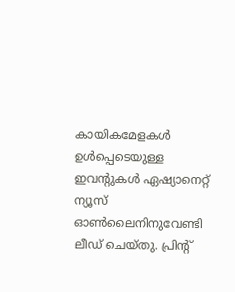കായികമേളകള്‍ ഉള്‍പ്പെടെയുള്ള ഇവന്‍റുകള്‍ ഏഷ്യാനെറ്റ് ന്യൂസ് ഓണ്‍ലൈനിനുവേണ്ടി ലീഡ് ചെയ്തു. പ്രിന്‍റ്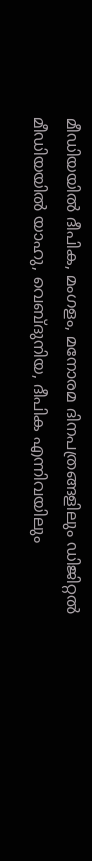മീഡിയയില്‍ ദീപിക, മംഗളം, മനോരമ ദിനപത്രങ്ങളിലും ഡിജിറ്റൽ മീഡിയയില്‍ യാഹു, വെബ്ദുനിയ, ദീപിക എന്നിവയിലും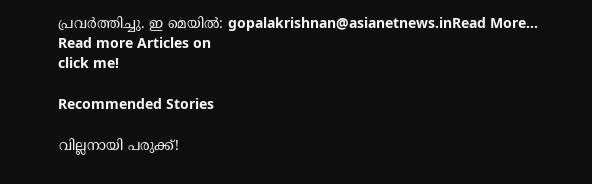പ്രവര്‍ത്തിച്ചു. ഇ മെയില്‍: gopalakrishnan@asianetnews.inRead More...
Read more Articles on
click me!

Recommended Stories

വില്ലനായി പരുക്ക്!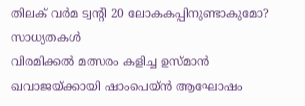തിലക് വർമ ട്വന്റി 20 ലോകകപ്പിനുണ്ടാകുമോ? സാധ്യതകള്‍
വിരമിക്കല്‍ മത്സരം കളിച്ച ഉസ്മാൻ ഖവാജയ്ക്കായി ഷാംപെയ്ൻ ആഘോഷം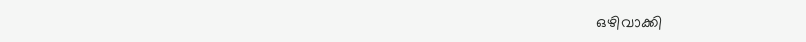ഒഴിവാക്കി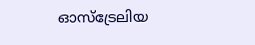ഓസ്ട്രേലിയ